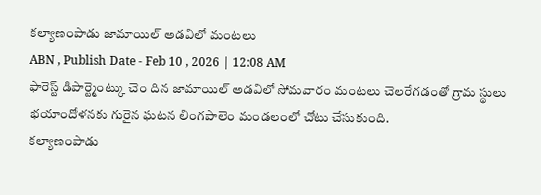కల్యాణంపాడు జామాయిల్ అడవిలో మంటలు
ABN , Publish Date - Feb 10 , 2026 | 12:08 AM
ఫారెస్ట్ డిపార్ట్మెంట్కు చెం దిన జామాయిల్ అడవిలో సోమవారం మంటలు చెలరేగడంతో గ్రామ స్థులు భయాందోళనకు గురైన ఘటన లింగపాలెం మండలంలో చోటు చేసుకుంది.
కల్యాణంపాడు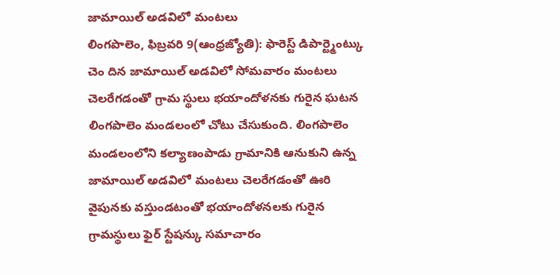జామాయిల్ అడవిలో మంటలు
లింగపాలెం, ఫిబ్రవరి 9(ఆంధ్రజ్యోతి): ఫారెస్ట్ డిపార్ట్మెంట్కు చెం దిన జామాయిల్ అడవిలో సోమవారం మంటలు చెలరేగడంతో గ్రామ స్థులు భయాందోళనకు గురైన ఘటన లింగపాలెం మండలంలో చోటు చేసుకుంది. లింగపాలెం మండలంలోని కల్యాణంపాడు గ్రామానికి ఆనుకుని ఉన్న జామాయిల్ అడవిలో మంటలు చెలరేగడంతో ఊరి వైపునకు వస్తుండటంతో భయాందోళనలకు గురైన గ్రామస్థులు ఫైర్ స్టేషన్కు సమాచారం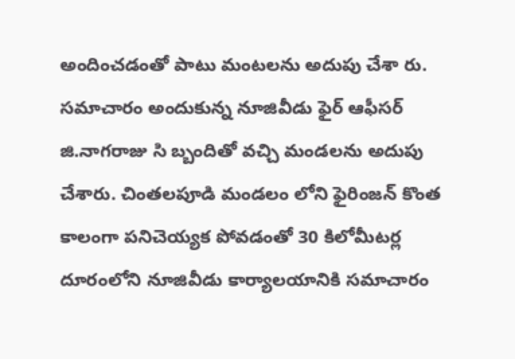అందించడంతో పాటు మంటలను అదుపు చేశా రు. సమాచారం అందుకున్న నూజివీడు ఫైర్ ఆఫీసర్ జి.నాగరాజు సి బ్బందితో వచ్చి మండలను అదుపు చేశారు. చింతలపూడి మండలం లోని ఫైరింజన్ కొంత కాలంగా పనిచెయ్యక పోవడంతో 30 కిలోమీటర్ల దూరంలోని నూజివీడు కార్యాలయానికి సమాచారం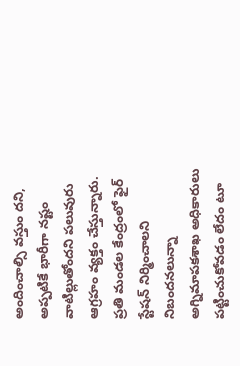అందించాల్సి వస్తుం దని, అప్పటికే భారీగా నష్టం వాటిల్లుతోందని పలువురు ఆగ్రహం వ్యక్తం చేస్తున్నారు. ప్రతి మండల కేంద్రంలో ఫైర్ స్టేషన్ నిర్మించాలని నిబందనలున్నా అగ్నిమాపకశాఖ అధికారులు పట్టించుకోవడం లేదం టూ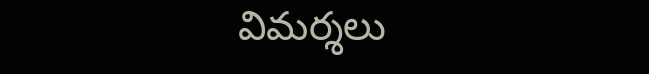విమర్శలు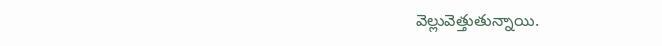వెల్లువెత్తుతున్నాయి.